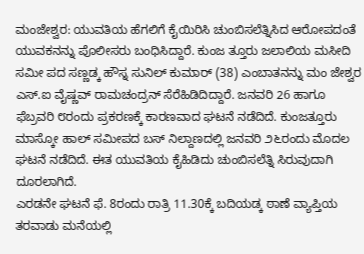ಮಂಜೇಶ್ವರ: ಯುವತಿಯ ಹೆಗಲಿಗೆ ಕೈಯಿರಿಸಿ ಚುಂಬಿಸಲೆತ್ನಿಸಿದ ಆರೋಪದಂತೆ ಯುವಕನನ್ನು ಪೊಲೀಸರು ಬಂಧಿಸಿದ್ದಾರೆ. ಕುಂಜ ತ್ತೂರು ಜಲಾಲಿಯ ಮಸೀದಿ ಸಮೀ ಪದ ಸಣ್ಣಡ್ಕ ಹೌಸ್ನ ಸುನಿಲ್ ಕುಮಾರ್ (38) ಎಂಬಾತನನ್ನು ಮಂ ಜೇಶ್ವರ ಎಸ್.ಐ ವೈಷ್ಣವ್ ರಾಮಚಂದ್ರನ್ ಸೆರೆಹಿಡಿದಿದ್ದಾರೆ. ಜನವರಿ 26 ಹಾಗೂ ಫೆಬ್ರವರಿ ೮ರಂದು ಪ್ರಕರಣಕ್ಕೆ ಕಾರಣವಾದ ಘಟನೆ ನಡೆದಿದೆ. ಕುಂಜತ್ತೂರು ಮಾಸ್ಕೋ ಹಾಲ್ ಸಮೀಪದ ಬಸ್ ನಿಲ್ದಾಣದಲ್ಲಿ ಜನವರಿ ೨೬ರಂದು ಮೊದಲ ಘಟನೆ ನಡೆದಿದೆ. ಈತ ಯುವತಿಯ ಕೈಹಿಡಿದು ಚುಂಬಿಸಲೆತ್ನಿ ಸಿರುವುದಾಗಿ ದೂರಲಾಗಿದೆ.
ಎರಡನೇ ಘಟನೆ ಫೆ. 8ರಂದು ರಾತ್ರಿ 11.30ಕ್ಕೆ ಬದಿಯಡ್ಕ ಠಾಣೆ ವ್ಯಾಪ್ತಿಯ ತರವಾಡು ಮನೆಯಲ್ಲಿ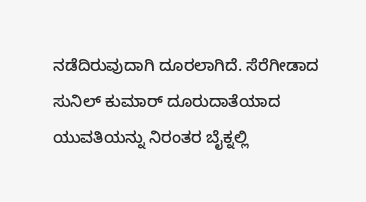ನಡೆದಿರುವುದಾಗಿ ದೂರಲಾಗಿದೆ. ಸೆರೆಗೀಡಾದ ಸುನಿಲ್ ಕುಮಾರ್ ದೂರುದಾತೆಯಾದ ಯುವತಿಯನ್ನು ನಿರಂತರ ಬೈಕ್ನಲ್ಲಿ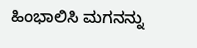ಹಿಂಭಾಲಿಸಿ ಮಗನನ್ನು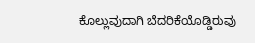ಕೊಲ್ಲುವುದಾಗಿ ಬೆದರಿಕೆಯೊಡ್ಡಿರುವು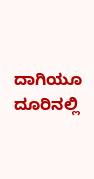ದಾಗಿಯೂ ದೂರಿನಲ್ಲಿ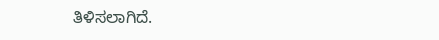ತಿಳಿಸಲಾಗಿದೆ.